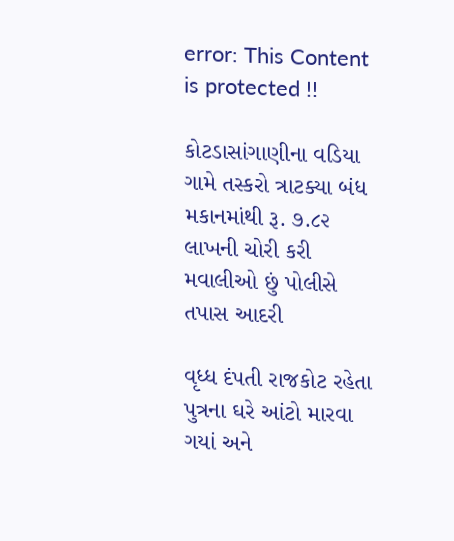error: This Content is protected !!

કોટડાસાંગાણીના વડિયા ગામે તસ્કરો ત્રાટક્યા બંધ મકાનમાંથી રૂ. ૭.૮૨ લાખની ચોરી કરી મવાલીઓ છું પોલીસે તપાસ આદરી

વૃધ્ધ દંપતી રાજકોટ રહેતા પુત્રના ઘરે આંટો મારવા ગયાં અને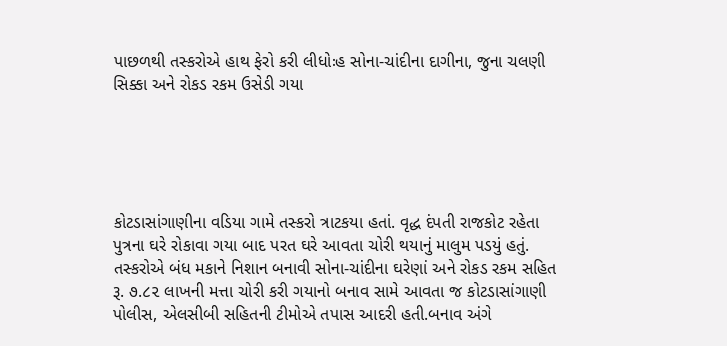પાછળથી તસ્કરોએ હાથ ફેરો કરી લીધોઃહ સોના-ચાંદીના દાગીના, જુના ચલણી સિક્કા અને રોકડ રકમ ઉસેડી ગયા





કોટડાસાંગાણીના વડિયા ગામે તસ્કરો ત્રાટકયા હતાં. વૃદ્ધ દંપતી રાજકોટ રહેતા પુત્રના ઘરે રોકાવા ગયા બાદ પરત ઘરે આવતા ચોરી થયાનું માલુમ પડયું હતું. તસ્કરોએ બંધ મકાને નિશાન બનાવી સોના-ચાંદીના ઘરેણાં અને રોકડ રકમ સહિત રૂ. ૭.૮૨ લાખની મત્તા ચોરી કરી ગયાનો બનાવ સામે આવતા જ કોટડાસાંગાણી પોલીસ, એલસીબી સહિતની ટીમોએ તપાસ આદરી હતી.બનાવ અંગે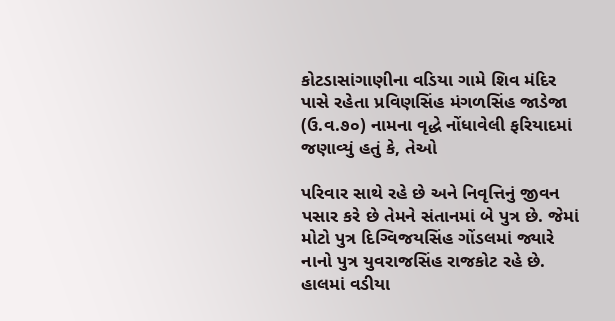કોટડાસાંગાણીના વડિયા ગામે શિવ મંદિર પાસે રહેતા પ્રવિણસિંહ મંગળસિંહ જાડેજા (ઉ.વ.૭૦) નામના વૃદ્ધે નોંધાવેલી ફરિયાદમાં જણાવ્યું હતું કે, તેઓ

પરિવાર સાથે રહે છે અને નિવૃત્તિનું જીવન પસાર કરે છે તેમને સંતાનમાં બે પુત્ર છે. જેમાં મોટો પુત્ર દિગ્વિજયસિંહ ગોંડલમાં જ્યારે નાનો પુત્ર યુવરાજસિંહ રાજકોટ રહે છે. હાલમાં વડીયા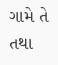ગામે તે તથા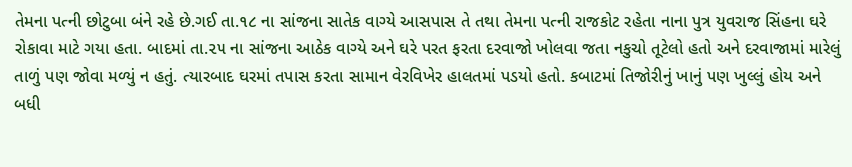તેમના પત્ની છોટુબા બંને રહે છે.ગઈ તા.૧૮ ના સાંજના સાતેક વાગ્યે આસપાસ તે તથા તેમના પત્ની રાજકોટ રહેતા નાના પુત્ર યુવરાજ સિંહના ઘરે રોકાવા માટે ગયા હતા. બાદમાં તા.૨૫ ના સાંજના આઠેક વાગ્યે અને ઘરે પરત ફરતા દરવાજો ખોલવા જતા નકુચો તૂટેલો હતો અને દરવાજામાં મારેલું તાળું પણ જોવા મળ્યું ન હતું. ત્યારબાદ ઘરમાં તપાસ કરતા સામાન વેરવિખેર હાલતમાં પડયો હતો. કબાટમાં તિજોરીનું ખાનું પણ ખુલ્લું હોય અને બધી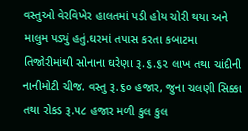વસ્તુઓ વેરવિખેર હાલતમાં પડી હોય ચોરી થયા અને માલુમ પડ્યું હતું.ઘરમાં તપાસ કરતા કબાટમા તિજોરીમાંથી સોનાના ઘરેણા રૂ.૬.૬૨ લાખ તથા ચાંદીની નાનીમોટી ચીજ. વસ્તુ રૂ.૬૦ હજાર, જુના ચલણી સિક્કા તથા રોકડ રૂ.૫૮ હજાર મળી કુલ કુલ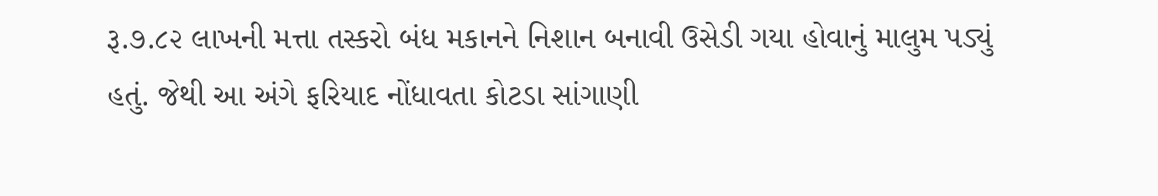રૂ.૭.૮૨ લાખની મત્તા તસ્કરો બંધ મકાનને નિશાન બનાવી ઉસેડી ગયા હોવાનું માલુમ પડ્યું હતું. જેથી આ અંગે ફરિયાદ નોંધાવતા કોટડા સાંગાણી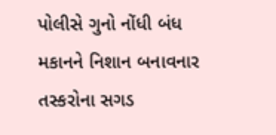પોલીસે ગુનો નોંધી બંધ મકાનને નિશાન બનાવનાર તસ્કરોના સગડ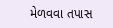મેળવવા તપાસ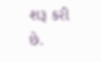શરૂ કરી છે.